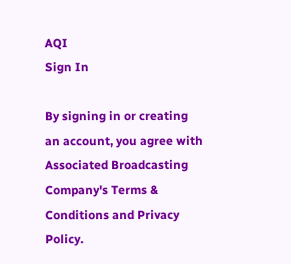AQI
Sign In

By signing in or creating an account, you agree with Associated Broadcasting Company's Terms & Conditions and Privacy Policy.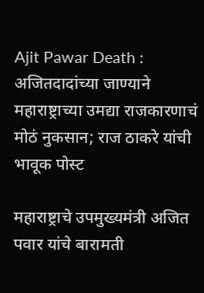Ajit Pawar Death : अजितदादांच्या जाण्याने महाराष्ट्राच्या उमद्या राजकारणाचं मोठं नुकसान; राज ठाकरे यांची भावूक पोस्ट

महाराष्ट्राचे उपमुख्यमंत्री अजित पवार यांचे बारामती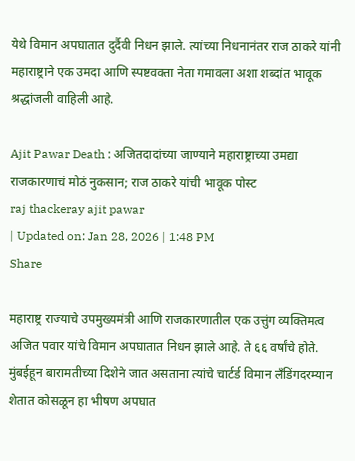येथे विमान अपघातात दुर्दैवी निधन झाले. त्यांच्या निधनानंतर राज ठाकरे यांनी महाराष्ट्राने एक उमदा आणि स्पष्टवक्ता नेता गमावला अशा शब्दांत भावूक श्रद्धांजली वाहिली आहे.

Ajit Pawar Death : अजितदादांच्या जाण्याने महाराष्ट्राच्या उमद्या राजकारणाचं मोठं नुकसान; राज ठाकरे यांची भावूक पोस्ट
raj thackeray ajit pawar
| Updated on: Jan 28, 2026 | 1:48 PM
Share

महाराष्ट्र राज्याचे उपमुख्यमंत्री आणि राजकारणातील एक उत्तुंग व्यक्तिमत्व अजित पवार यांचे विमान अपघातात निधन झाले आहे. ते ६६ वर्षांचे होते. मुंबईहून बारामतीच्या दिशेने जात असताना त्यांचे चार्टर्ड विमान लँडिंगदरम्यान शेतात कोसळून हा भीषण अपघात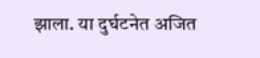झाला. या दुर्घटनेत अजित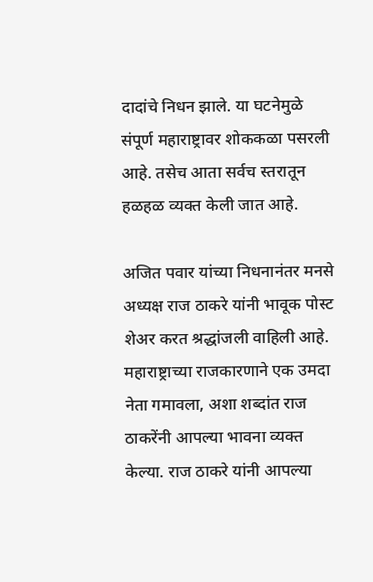दादांचे निधन झाले. या घटनेमुळे संपूर्ण महाराष्ट्रावर शोककळा पसरली आहे. तसेच आता सर्वच स्तरातून हळहळ व्यक्त केली जात आहे.

अजित पवार यांच्या निधनानंतर मनसे अध्यक्ष राज ठाकरे यांनी भावूक पोस्ट शेअर करत श्रद्धांजली वाहिली आहे. महाराष्ट्राच्या राजकारणाने एक उमदा नेता गमावला, अशा शब्दांत राज ठाकरेंनी आपल्या भावना व्यक्त केल्या. राज ठाकरे यांनी आपल्या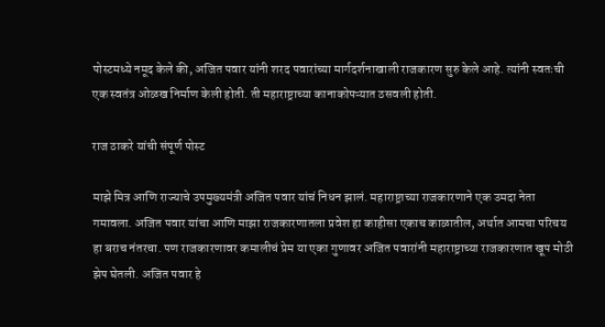पोस्टमध्ये नमूद केले की, अजित पवार यांनी शरद पवारांच्या मार्गदर्शनाखाली राजकारण सुरु केले आहे. त्यांनी स्वतःची एक स्वतंत्र ओळख निर्माण केली होती. ती महाराष्ट्राच्या कानाकोपऱ्यात ठसवली होती.

राज ठाकरे यांची संपूर्ण पोस्ट

माझे मित्र आणि राज्याचे उपमुख्यमंत्री अजित पवार यांचं निधन झालं. महाराष्ट्राच्या राजकारणाने एक उमदा नेता गमावला. अजित पवार यांचा आणि माझा राजकारणातला प्रवेश हा काहीसा एकाच काळातील, अर्थात आमचा परिचय हा बराच नंतरचा. पण राजकारणावर कमालीचं प्रेम या एका गुणावर अजित पवारांनी महाराष्ट्राच्या राजकारणात खूप मोठी झेप घेतली. अजित पवार हे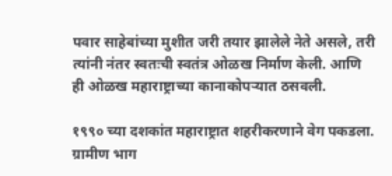पवार साहेबांच्या मुशीत जरी तयार झालेले नेते असले, तरी त्यांनी नंतर स्वतःची स्वतंत्र ओळख निर्माण केली. आणि ही ओळख महाराष्ट्राच्या कानाकोपऱ्यात ठसवली.

१९९० च्या दशकांत महाराष्ट्रात शहरीकरणाने वेग पकडला. ग्रामीण भाग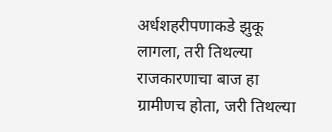अर्धशहरीपणाकडे झुकू लागला, तरी तिथल्या राजकारणाचा बाज हा ग्रामीणच होता, जरी तिथल्या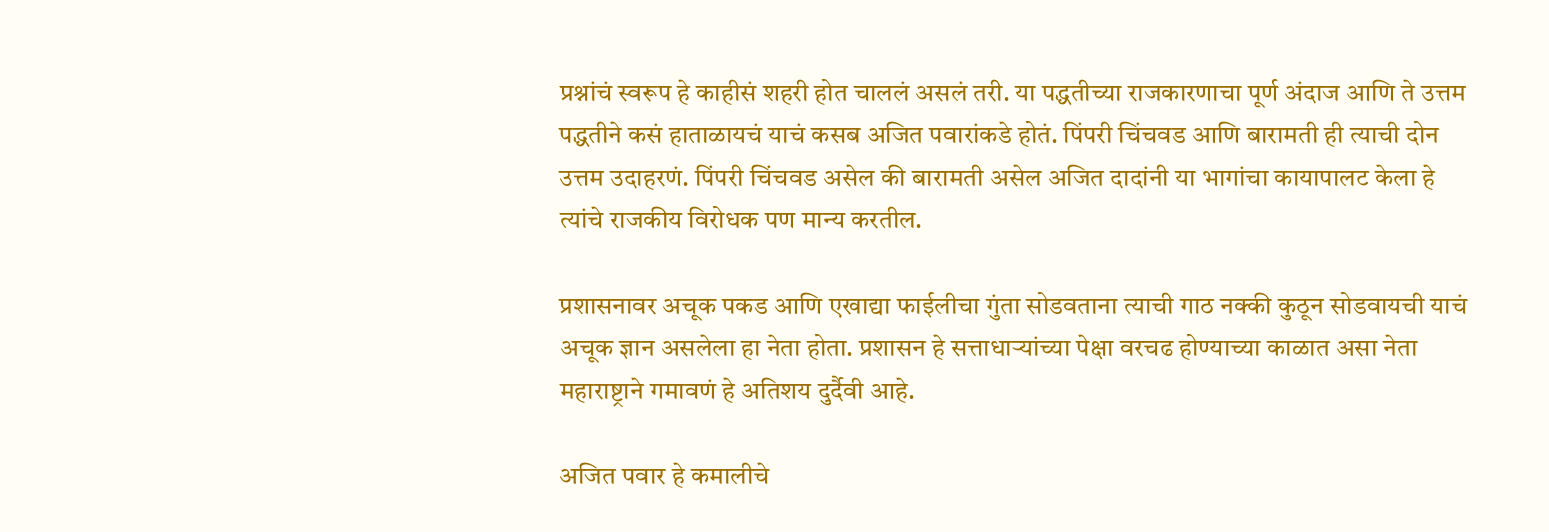प्रश्नांचं स्वरूप हे काहीसं शहरी होत चाललं असलं तरी. या पद्धतीच्या राजकारणाचा पूर्ण अंदाज आणि ते उत्तम पद्धतीने कसं हाताळायचं याचं कसब अजित पवारांकडे होतं. पिंपरी चिंचवड आणि बारामती ही त्याची दोन उत्तम उदाहरणं. पिंपरी चिंचवड असेल की बारामती असेल अजित दादांनी या भागांचा कायापालट केला हे त्यांचे राजकीय विरोधक पण मान्य करतील.

प्रशासनावर अचूक पकड आणि एखाद्या फाईलीचा गुंता सोडवताना त्याची गाठ नक्की कुठून सोडवायची याचं अचूक ज्ञान असलेला हा नेता होता. प्रशासन हे सत्ताधाऱ्यांच्या पेक्षा वरचढ होण्याच्या काळात असा नेता महाराष्ट्राने गमावणं हे अतिशय दुर्दैवी आहे.

अजित पवार हे कमालीचे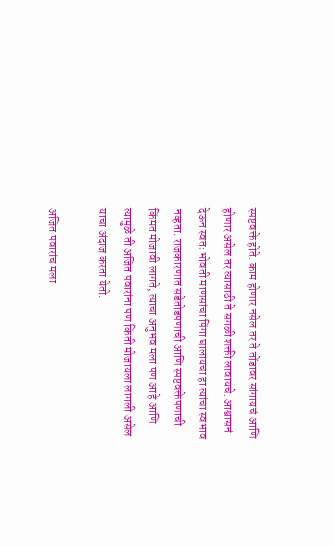स्पष्टवक्ते होते. काम होणार नसेल तर ते तोंडावर सांगायचं आणि होणार असेल तर त्यासाठी ते सगळी शक्ती लावायचे. आश्वासनं देऊन स्वतः भोवती माणसांचा पिंगा घालायचा हा त्यांचा स्वभाव नव्हता. राजकारणात सडेतोडपणाची आणि स्पष्टवक्तेपणाची किंमत मोजावी लागते, त्याचा अनुभव मला पण आहे आणि त्यामुळे ती अजित पवारांना पण किती मोजायला लागली असेल याचा अंदाज करता येतो.

अजित पवारांच मला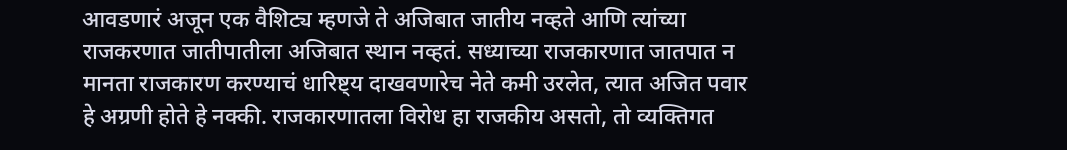आवडणारं अजून एक वैशिट्य म्हणजे ते अजिबात जातीय नव्हते आणि त्यांच्या राजकरणात जातीपातीला अजिबात स्थान नव्हतं. सध्याच्या राजकारणात जातपात न मानता राजकारण करण्याचं धारिष्ट्य दाखवणारेच नेते कमी उरलेत, त्यात अजित पवार हे अग्रणी होते हे नक्की. राजकारणातला विरोध हा राजकीय असतो, तो व्यक्तिगत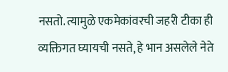नसतो. त्यामुळे एकमेकांवरची जहरी टीका ही व्यक्तिगत घ्यायची नसते, हे भान असलेले नेते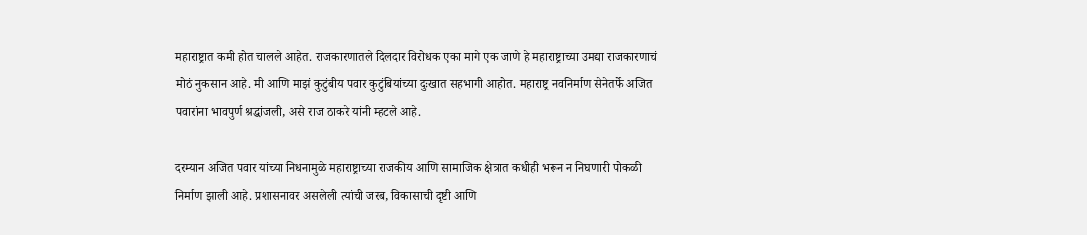महाराष्ट्रात कमी होत चालले आहेत. राजकारणातले दिलदार विरोधक एका मागे एक जाणे हे महाराष्ट्राच्या उमद्या राजकारणाचं मोठं नुकसान आहे. मी आणि माझं कुटुंबीय पवार कुटुंबियांच्या दुःखात सहभागी आहोत. महाराष्ट्र नवनिर्माण सेनेतर्फे अजित पवारांना भावपुर्ण श्रद्धांजली, असे राज ठाकरे यांनी म्हटले आहे.

दरम्यान अजित पवार यांच्या निधनामुळे महाराष्ट्राच्या राजकीय आणि सामाजिक क्षेत्रात कधीही भरून न निघणारी पोकळी निर्माण झाली आहे. प्रशासनावर असलेली त्यांची जरब, विकासाची दृष्टी आणि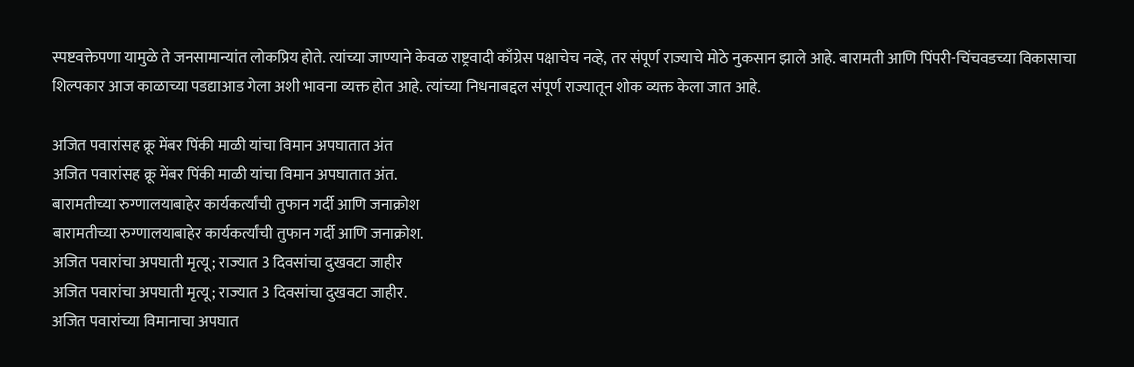स्पष्टवक्तेपणा यामुळे ते जनसामान्यांत लोकप्रिय होते. त्यांच्या जाण्याने केवळ राष्ट्रवादी काँग्रेस पक्षाचेच नव्हे, तर संपूर्ण राज्याचे मोठे नुकसान झाले आहे. बारामती आणि पिंपरी-चिंचवडच्या विकासाचा शिल्पकार आज काळाच्या पडद्याआड गेला अशी भावना व्यक्त होत आहे. त्यांच्या निधनाबद्दल संपूर्ण राज्यातून शोक व्यक्त केला जात आहे.

अजित पवारांसह क्रू मेंबर पिंकी माळी यांचा विमान अपघातात अंत
अजित पवारांसह क्रू मेंबर पिंकी माळी यांचा विमान अपघातात अंत.
बारामतीच्या रुग्णालयाबाहेर कार्यकर्त्यांची तुफान गर्दी आणि जनाक्रोश
बारामतीच्या रुग्णालयाबाहेर कार्यकर्त्यांची तुफान गर्दी आणि जनाक्रोश.
अजित पवारांचा अपघाती मृत्यू; राज्यात 3 दिवसांचा दुखवटा जाहीर
अजित पवारांचा अपघाती मृत्यू; राज्यात 3 दिवसांचा दुखवटा जाहीर.
अजित पवारांच्या विमानाचा अपघात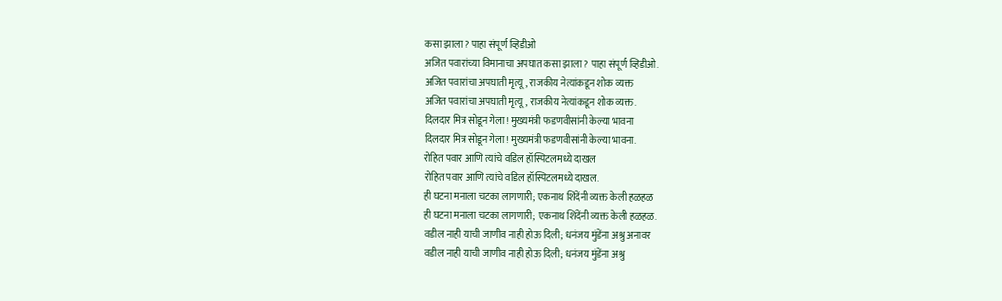कसा झाला? पाहा संपूर्ण व्हिडीओ
अजित पवारांच्या विमानाचा अपघात कसा झाला? पाहा संपूर्ण व्हिडीओ.
अजित पवारांचा अपघाती मृत्यू, राजकीय नेत्यांकडून शोक व्यक्त
अजित पवारांचा अपघाती मृत्यू, राजकीय नेत्यांकडून शोक व्यक्त.
दिलदार मित्र सोडून गेला! मुख्यमंत्री फडणवीसांनी केल्या भावना
दिलदार मित्र सोडून गेला! मुख्यमंत्री फडणवीसांनी केल्या भावना.
रोहित पवार आणि त्यांचे वडिल हॉस्पिटलमध्ये दाखल
रोहित पवार आणि त्यांचे वडिल हॉस्पिटलमध्ये दाखल.
ही घटना मनाला चटका लागणारी; एकनाथ शिंदेंनी व्यक्त केली हळहळ
ही घटना मनाला चटका लागणारी; एकनाथ शिंदेंनी व्यक्त केली हळहळ.
वडील नाही याची जाणीव नाही होऊ दिली; धनंजय मुंडेंना अश्रु अनावर
वडील नाही याची जाणीव नाही होऊ दिली; धनंजय मुंडेंना अश्रु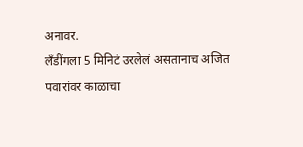अनावर.
लॅंडींगला 5 मिनिटं उरलेलं असतानाच अजित पवारांवर काळाचा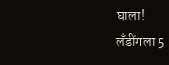घाला!
लॅंडींगला 5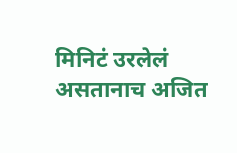मिनिटं उरलेलं असतानाच अजित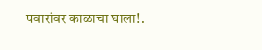पवारांवर काळाचा घाला!.